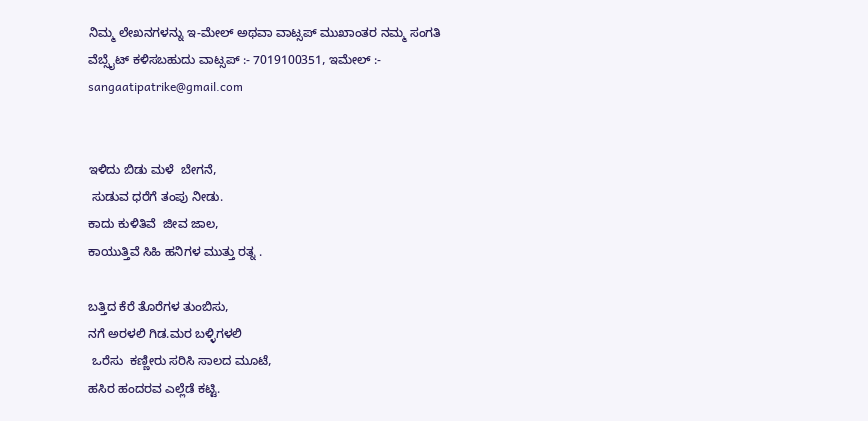ನಿಮ್ಮ ಲೇಖನಗಳನ್ನು ಇ-ಮೇಲ್ ಅಥವಾ ವಾಟ್ಸಪ್ ಮುಖಾಂತರ ನಮ್ಮ ಸಂಗತಿ ವೆಬ್ಸೈಟ್ ಕಳಿಸಬಹುದು ವಾಟ್ಸಪ್‌ :- 7019100351, ಇಮೇಲ್ :- sangaatipatrike@gmail.com


ಇಳಿದು ಬಿಡು ಮಳೆ  ಬೇಗನೆ,
 ಸುಡುವ ಧರೆಗೆ ತಂಪು ನೀಡು.
ಕಾದು ಕುಳಿತಿವೆ  ಜೀವ ಜಾಲ,
ಕಾಯುತ್ತಿವೆ ಸಿಹಿ ಹನಿಗಳ ಮುತ್ತು ರತ್ನ .

ಬತ್ತಿದ ಕೆರೆ ತೊರೆಗಳ ತುಂಬಿಸು,
ನಗೆ ಅರಳಲಿ ಗಿಡ.ಮರ ಬಳ್ಳಿಗಳಲಿ
 ಒರೆಸು  ಕಣ್ಣೀರು ಸರಿಸಿ ಸಾಲದ ಮೂಟೆ,
ಹಸಿರ ಹಂದರವ ಎಲ್ಲೆಡೆ ಕಟ್ಟಿ.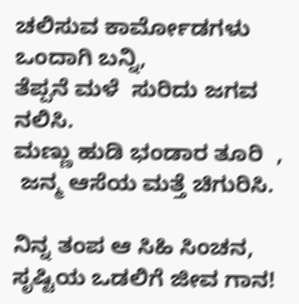ಚಲಿಸುವ ಕಾರ್ಮೋಡಗಳು ಒಂದಾಗಿ ಬನ್ನಿ,
ತೆಪ್ಪನೆ ಮಳೆ  ಸುರಿದು ಜಗವ ನಲಿಸಿ.
ಮಣ್ಣು ಹುಡಿ ಭಂಡಾರ ತೂರಿ  ,
 ಜನ್ಮ ಆಸೆಯ ಮತ್ತೆ ಚಿಗುರಿಸಿ.

ನಿನ್ನ ತಂಪ ಆ ಸಿಹಿ ಸಿಂಚನ,
ಸೃಷ್ಟಿಯ ಒಡಲಿಗೆ ಜೀವ ಗಾನ!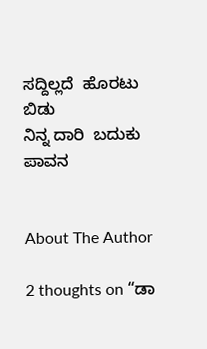ಸದ್ದಿಲ್ಲದೆ  ಹೊರಟು ಬಿಡು
ನಿನ್ನ ದಾರಿ  ಬದುಕು ಪಾವನ


About The Author

2 thoughts on “ಡಾ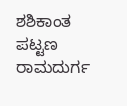ಶಶಿಕಾಂತ ಪಟ್ಟಣ ರಾಮದುರ್ಗ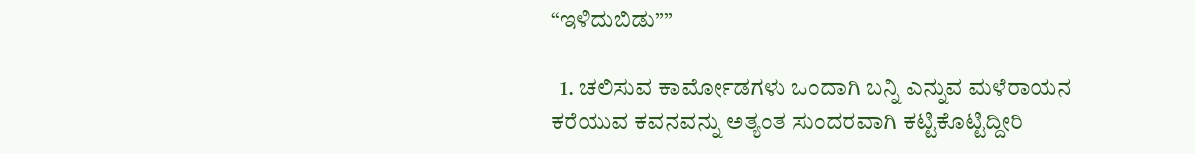“ಇಳಿದುಬಿಡು””

  1. ಚಲಿಸುವ ಕಾರ್ಮೋಡಗಳು ಒಂದಾಗಿ ಬನ್ನಿ ಎನ್ನುವ ಮಳೆರಾಯನ ಕರೆಯುವ ಕವನವನ್ನು ಅತ್ಯಂತ ಸುಂದರವಾಗಿ ಕಟ್ಟಿಕೊಟ್ಟಿದ್ದೀರಿ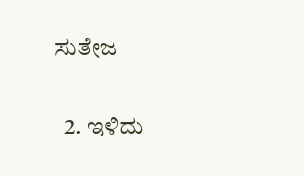ಸುತೇಜ

  2. ಇಳಿದು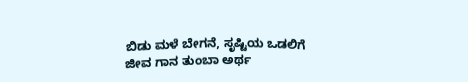ಬಿಡು ಮಳೆ ಬೇಗನೆ, ಸೃಷ್ಟಿಯ ಒಡಲಿಗೆ ಜೀವ ಗಾನ ತುಂಬಾ ಅರ್ಥ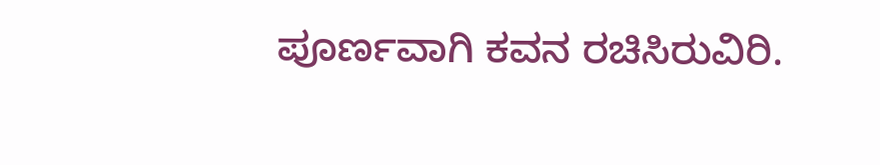ಪೂರ್ಣವಾಗಿ ಕವನ ರಚಿಸಿರುವಿರಿ.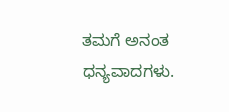ತಮಗೆ ಅನಂತ ಧನ್ಯವಾದಗಳು.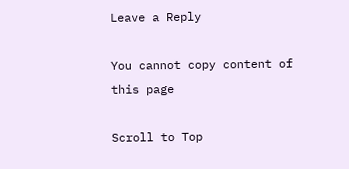Leave a Reply

You cannot copy content of this page

Scroll to Top